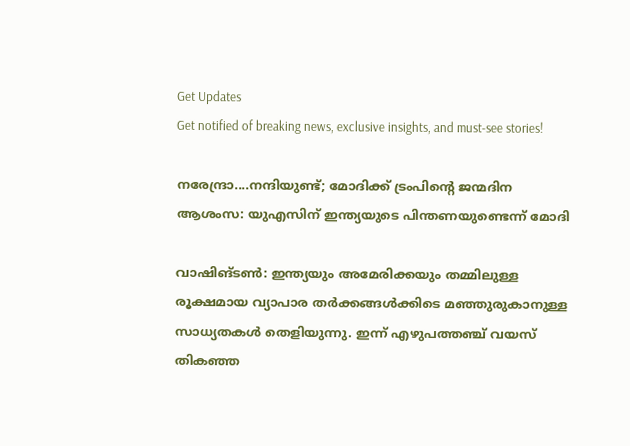Get Updates
Get notified of breaking news, exclusive insights, and must-see stories!

നരേന്ദ്രാ....നന്ദിയുണ്ട്; മോദിക്ക് ട്രംപിന്റെ ജന്മദിന ആശംസ: യുഎസിന് ഇന്ത്യയുടെ പിന്തണയുണ്ടെന്ന് മോദി

വാഷിങ്ടണ്‍: ഇന്ത്യയും അമേരിക്കയും തമ്മിലുള്ള രൂക്ഷമായ വ്യാപാര തര്‍ക്കങ്ങള്‍ക്കിടെ മഞ്ഞുരുകാനുള്ള സാധ്യതകള്‍ തെളിയുന്നു. ഇന്ന് എഴുപത്തഞ്ച് വയസ് തികഞ്ഞ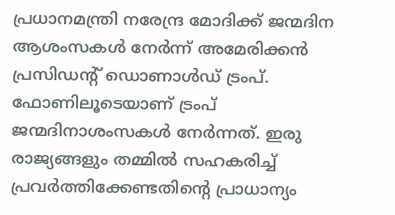പ്രധാനമന്ത്രി നരേന്ദ്ര മോദിക്ക് ജന്മദിന ആശംസകള്‍ നേര്‍ന്ന് അമേരിക്കന്‍ പ്രസിഡന്റ് ഡൊണാള്‍ഡ് ട്രംപ്. ഫോണിലൂടെയാണ് ട്രംപ് ജന്മദിനാശംസകള്‍ നേര്‍ന്നത്. ഇരു രാജ്യങ്ങളും തമ്മില്‍ സഹകരിച്ച് പ്രവര്‍ത്തിക്കേണ്ടതിന്റെ പ്രാധാന്യം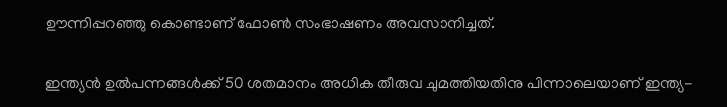ഊന്നിപ്പറഞ്ഞു കൊണ്ടാണ് ഫോണ്‍ സംഭാഷണം അവസാനിച്ചത്.

ഇന്ത്യന്‍ ഉല്‍പന്നങ്ങള്‍ക്ക് 50 ശതമാനം അധിക തീരുവ ചുമത്തിയതിനു പിന്നാലെയാണ് ഇന്ത്യ-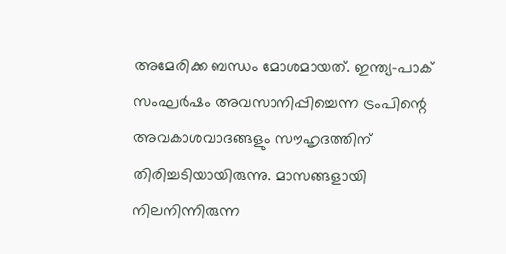അമേരിക്ക ബന്ധം മോശമായത്. ഇന്ത്യ-പാക് സംഘര്‍ഷം അവസാനിപ്പിച്ചെന്ന ട്രംപിന്റെ അവകാശവാദങ്ങളും സൗഹൃദത്തിന് തിരിച്ചടിയായിരുന്നു. മാസങ്ങളായി നിലനിന്നിരുന്ന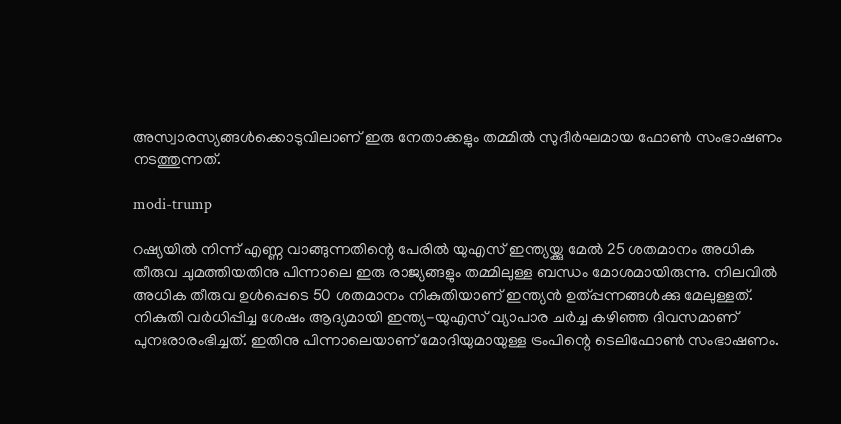അസ്വാരസ്യങ്ങള്‍ക്കൊടുവിലാണ് ഇരു നേതാക്കളും തമ്മില്‍ സുദീര്‍ഘമായ ഫോണ്‍ സംഭാഷണം നടത്തുന്നത്.

modi-trump

റഷ്യയില്‍ നിന്ന് എണ്ണ വാങ്ങുന്നതിന്റെ പേരില്‍ യുഎസ് ഇന്ത്യയ്ക്കു മേല്‍ 25 ശതമാനം അധിക തീരുവ ചുമത്തിയതിനു പിന്നാലെ ഇരു രാജ്യങ്ങളും തമ്മിലുള്ള ബന്ധം മോശമായിരുന്നു. നിലവില്‍ അധിക തീരുവ ഉള്‍പ്പെടെ 50 ശതമാനം നികുതിയാണ് ഇന്ത്യന്‍ ഉത്പ്പന്നങ്ങള്‍ക്കു മേലുള്ളത്. നികുതി വര്‍ധിപ്പിച്ച ശേഷം ആദ്യമായി ഇന്ത്യ-യുഎസ് വ്യാപാര ചര്‍ച്ച കഴിഞ്ഞ ദിവസമാണ് പുനഃരാരംഭിച്ചത്. ഇതിനു പിന്നാലെയാണ് മോദിയുമായുള്ള ട്രംപിന്റെ ടെലിഫോണ്‍ സംഭാഷണം.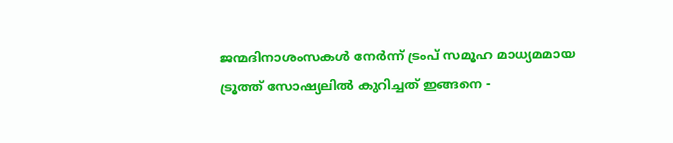ജന്മദിനാശംസകള്‍ നേര്‍ന്ന് ട്രംപ് സമൂഹ മാധ്യമമായ ട്രൂത്ത് സോഷ്യലില്‍ കുറിച്ചത് ഇങ്ങനെ -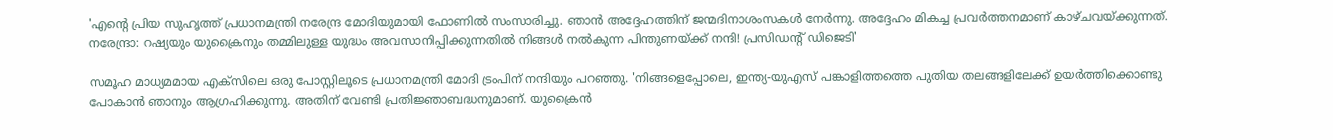'എന്റെ പ്രിയ സുഹൃത്ത് പ്രധാനമന്ത്രി നരേന്ദ്ര മോദിയുമായി ഫോണില്‍ സംസാരിച്ചു. ഞാന്‍ അദ്ദേഹത്തിന് ജന്മദിനാശംസകള്‍ നേര്‍ന്നു. അദ്ദേഹം മികച്ച പ്രവര്‍ത്തനമാണ് കാഴ്ചവയ്ക്കുന്നത്. നരേന്ദ്രാ: റഷ്യയും യുക്രൈനും തമ്മിലുള്ള യുദ്ധം അവസാനിപ്പിക്കുന്നതില്‍ നിങ്ങള്‍ നല്‍കുന്ന പിന്തുണയ്ക്ക് നന്ദി! പ്രസിഡന്റ് ഡിജെടി'

സമൂഹ മാധ്യമമായ എക്സിലെ ഒരു പോസ്റ്റിലൂടെ പ്രധാനമന്ത്രി മോദി ട്രംപിന് നന്ദിയും പറഞ്ഞു. 'നിങ്ങളെപ്പോലെ, ഇന്ത്യ-യുഎസ് പങ്കാളിത്തത്തെ പുതിയ തലങ്ങളിലേക്ക് ഉയര്‍ത്തിക്കൊണ്ടു പോകാന്‍ ഞാനും ആഗ്രഹിക്കുന്നു. അതിന് വേണ്ടി പ്രതിജ്ഞാബദ്ധനുമാണ്. യുക്രൈന്‍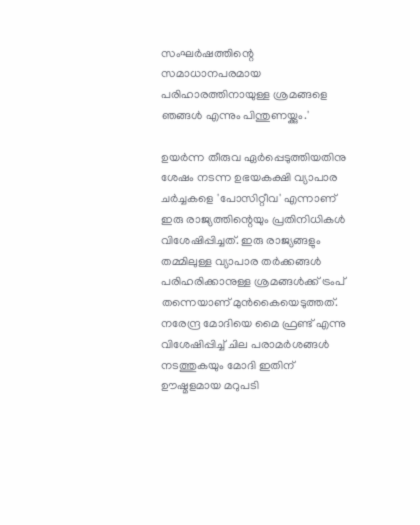സംഘര്‍ഷത്തിന്റെ സമാധാനപരമായ പരിഹാരത്തിനായുള്ള ശ്രമങ്ങളെ ഞങ്ങള്‍ എന്നും പിന്തുണയ്ക്കും.'

ഉയര്‍ന്ന തീരുവ ഏര്‍പ്പെടുത്തിയതിനു ശേഷം നടന്ന ഉഭയകക്ഷി വ്യാപാര ചര്‍ച്ചകളെ 'പോസിറ്റീവ' എന്നാണ് ഇരു രാജ്യത്തിന്റെയും പ്രതിനിധികള്‍ വിശേഷിപ്പിച്ചത്. ഇരു രാജ്യങ്ങളും തമ്മിലുള്ള വ്യാപാര തര്‍ക്കങ്ങള്‍ പരിഹരിക്കാനുള്ള ശ്രമങ്ങള്‍ക്ക് ട്രംപ് തന്നെയാണ് മുന്‍കൈയെടുത്തത്. നരേന്ദ്ര മോദിയെ മൈ ഫ്രണ്ട് എന്നു വിശേഷിപ്പിച്ച് ചില പരാമര്‍ശങ്ങള്‍ നടത്തുകയും മോദി ഇതിന് ഊഷ്മളമായ മറുപടി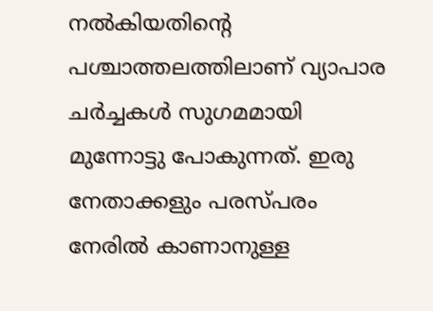നല്‍കിയതിന്റെ പശ്ചാത്തലത്തിലാണ് വ്യാപാര ചര്‍ച്ചകള്‍ സുഗമമായി മുന്നോട്ടു പോകുന്നത്. ഇരു നേതാക്കളും പരസ്പരം നേരില്‍ കാണാനുള്ള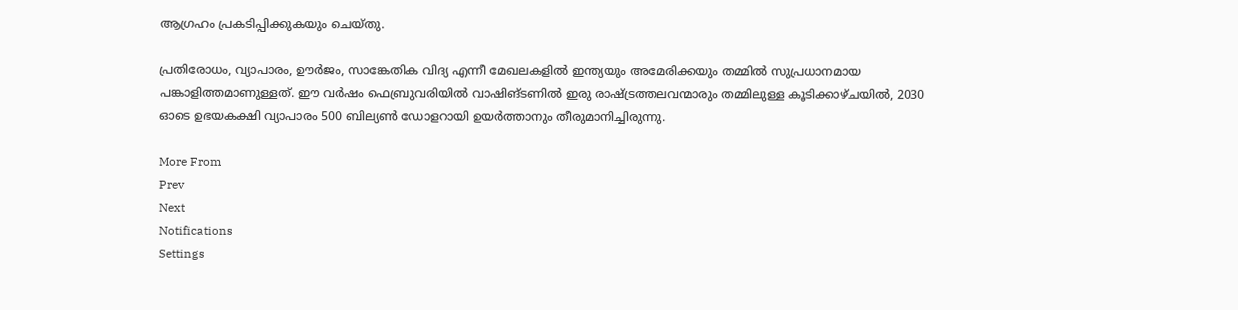ആഗ്രഹം പ്രകടിപ്പിക്കുകയും ചെയ്തു.

പ്രതിരോധം, വ്യാപാരം, ഊര്‍ജം, സാങ്കേതിക വിദ്യ എന്നീ മേഖലകളില്‍ ഇന്ത്യയും അമേരിക്കയും തമ്മില്‍ സുപ്രധാനമായ പങ്കാളിത്തമാണുള്ളത്. ഈ വര്‍ഷം ഫെബ്രുവരിയില്‍ വാഷിങ്ടണില്‍ ഇരു രാഷ്ട്രത്തലവന്മാരും തമ്മിലുള്ള കൂടിക്കാഴ്ചയില്‍, 2030 ഓടെ ഉഭയകക്ഷി വ്യാപാരം 500 ബില്യണ്‍ ഡോളറായി ഉയര്‍ത്താനും തീരുമാനിച്ചിരുന്നു.

More From
Prev
Next
Notifications
Settings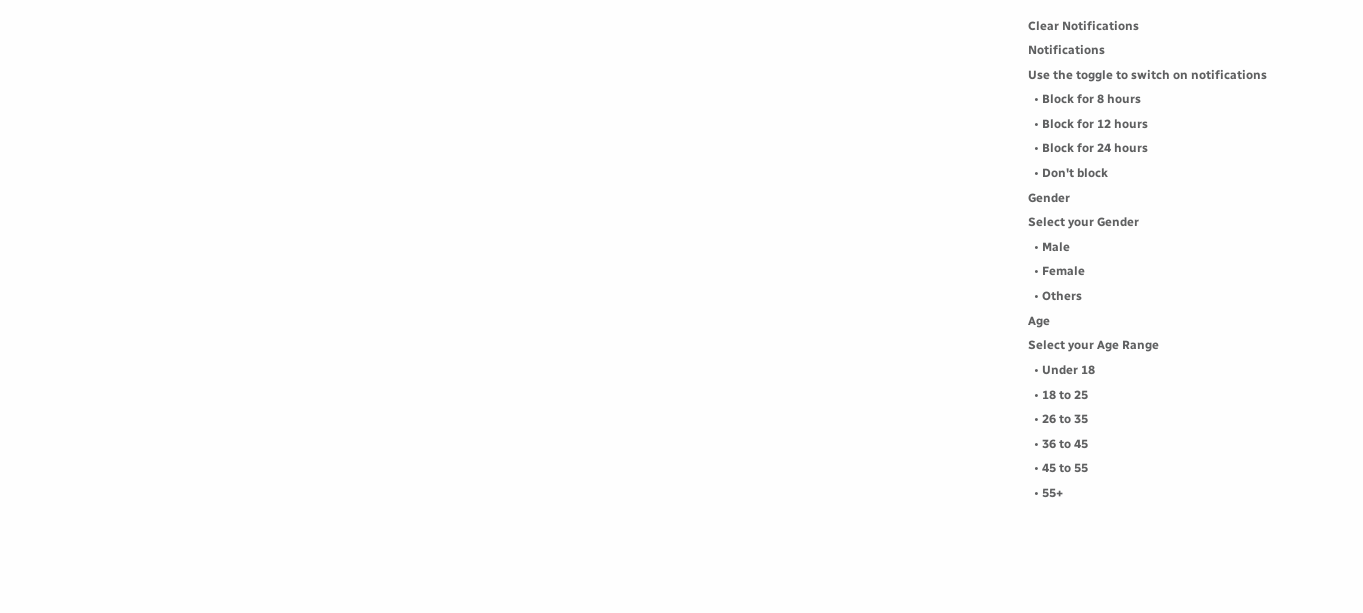Clear Notifications
Notifications
Use the toggle to switch on notifications
  • Block for 8 hours
  • Block for 12 hours
  • Block for 24 hours
  • Don't block
Gender
Select your Gender
  • Male
  • Female
  • Others
Age
Select your Age Range
  • Under 18
  • 18 to 25
  • 26 to 35
  • 36 to 45
  • 45 to 55
  • 55+